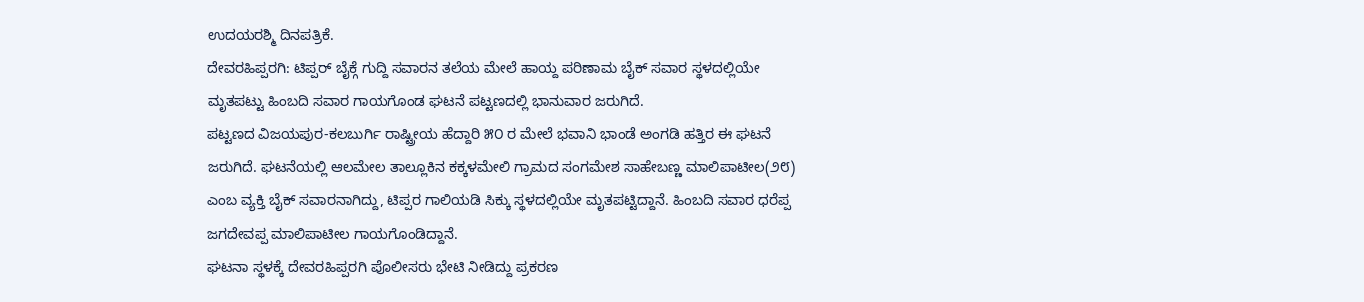ಉದಯರಶ್ಮಿ ದಿನಪತ್ರಿಕೆ.
ದೇವರಹಿಪ್ಪರಗಿ: ಟಿಪ್ಪರ್ ಬೈಕ್ಗೆ ಗುದ್ದಿ ಸವಾರನ ತಲೆಯ ಮೇಲೆ ಹಾಯ್ದ ಪರಿಣಾಮ ಬೈಕ್ ಸವಾರ ಸ್ಥಳದಲ್ಲಿಯೇ ಮೃತಪಟ್ಟು ಹಿಂಬದಿ ಸವಾರ ಗಾಯಗೊಂಡ ಘಟನೆ ಪಟ್ಟಣದಲ್ಲಿ ಭಾನುವಾರ ಜರುಗಿದೆ.
ಪಟ್ಟಣದ ವಿಜಯಪುರ-ಕಲಬುರ್ಗಿ ರಾಷ್ಟ್ರೀಯ ಹೆದ್ದಾರಿ ೫೦ ರ ಮೇಲೆ ಭವಾನಿ ಭಾಂಡೆ ಅಂಗಡಿ ಹತ್ತಿರ ಈ ಘಟನೆ ಜರುಗಿದೆ. ಘಟನೆಯಲ್ಲಿ ಆಲಮೇಲ ತಾಲ್ಲೂಕಿನ ಕಕ್ಕಳಮೇಲಿ ಗ್ರಾಮದ ಸಂಗಮೇಶ ಸಾಹೇಬಣ್ಣ ಮಾಲಿಪಾಟೀಲ(೨೮) ಎಂಬ ವ್ಯಕ್ತಿ ಬೈಕ್ ಸವಾರನಾಗಿದ್ದು, ಟಿಪ್ಪರ ಗಾಲಿಯಡಿ ಸಿಕ್ಕು ಸ್ಥಳದಲ್ಲಿಯೇ ಮೃತಪಟ್ಟಿದ್ದಾನೆ. ಹಿಂಬದಿ ಸವಾರ ಧರೆಪ್ಪ ಜಗದೇವಪ್ಪ ಮಾಲಿಪಾಟೀಲ ಗಾಯಗೊಂಡಿದ್ದಾನೆ.
ಘಟನಾ ಸ್ಥಳಕ್ಕೆ ದೇವರಹಿಪ್ಪರಗಿ ಪೊಲೀಸರು ಭೇಟಿ ನೀಡಿದ್ದು ಪ್ರಕರಣ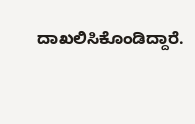ದಾಖಲಿಸಿಕೊಂಡಿದ್ದಾರೆ.